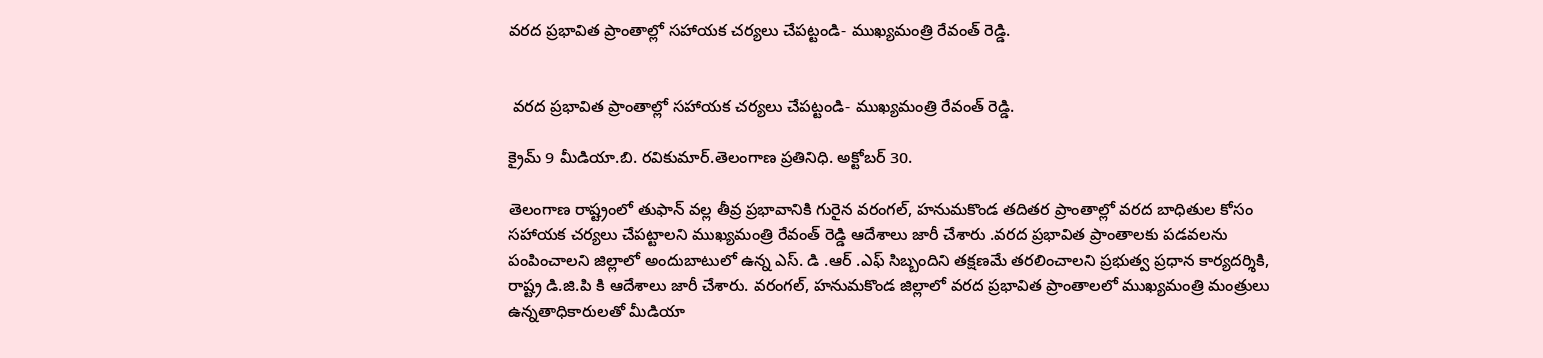వరద ప్రభావిత ప్రాంతాల్లో సహాయక చర్యలు చేపట్టండి- ముఖ్యమంత్రి రేవంత్ రెడ్డి.


 వరద ప్రభావిత ప్రాంతాల్లో సహాయక చర్యలు చేపట్టండి- ముఖ్యమంత్రి రేవంత్ రెడ్డి.

క్రైమ్ 9 మీడియా.బి. రవికుమార్.తెలంగాణ ప్రతినిధి. అక్టోబర్ 30.

తెలంగాణ రాష్ట్రంలో తుఫాన్ వల్ల తీవ్ర ప్రభావానికి గురైన వరంగల్, హనుమకొండ తదితర ప్రాంతాల్లో వరద బాధితుల కోసం సహాయక చర్యలు చేపట్టాలని ముఖ్యమంత్రి రేవంత్ రెడ్డి ఆదేశాలు జారీ చేశారు .వరద ప్రభావిత ప్రాంతాలకు పడవలను పంపించాలని జిల్లాలో అందుబాటులో ఉన్న ఎస్. డి .ఆర్ .ఎఫ్ సిబ్బందిని తక్షణమే తరలించాలని ప్రభుత్వ ప్రధాన కార్యదర్శికి, రాష్ట్ర డి.జి.పి కి ఆదేశాలు జారీ చేశారు. వరంగల్, హనుమకొండ జిల్లాలో వరద ప్రభావిత ప్రాంతాలలో ముఖ్యమంత్రి మంత్రులు ఉన్నతాధికారులతో మీడియా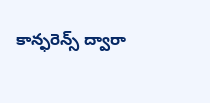కాన్ఫరెన్స్ ద్వారా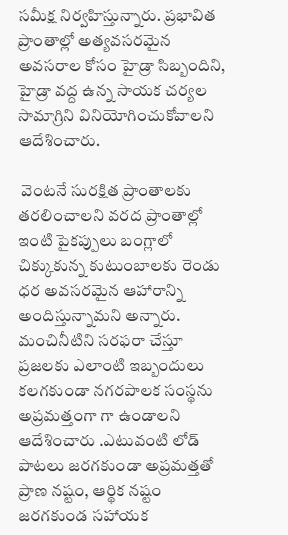సమీక్ష నిర్వహిస్తున్నారు. ప్రభావిత ప్రాంతాల్లో అత్యవసరమైన అవసరాల కోసం హైడ్రా సిబ్బందిని, హైడ్రా వద్ద ఉన్న సాయక చర్యల సామాగ్రిని వినియోగించుకోవాలని ఆదేశించారు.

 వెంటనే సురక్షిత ప్రాంతాలకు తరలించాలని వరద ప్రాంతాల్లో ఇంటి పైకప్పులు బంగ్లాలో చిక్కుకున్న కుటుంబాలకు రెండు ధర అవసరమైన ఆహారాన్ని అందిస్తున్నామని అన్నారు. మంచినీటిని సరఫరా చేస్తూ ప్రజలకు ఎలాంటి ఇబ్బందులు కలగకుండా నగరపాలక సంస్థను అప్రమత్తంగా గా ఉండాలని ఆదేశించారు .ఎటువంటి లోడ్ పాటలు జరగకుండా అప్రమత్తతో ప్రాణ నష్టం, ఆర్థిక నష్టం జరగకుండ సహాయక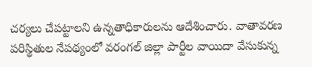చర్యలు చేపట్టాలని ఉన్నతాధికారులను ఆదేశించారు. వాతావరణ పరిస్థితుల నేపథ్యంలో వరంగల్ జిల్లా పార్టీల వాయిదా వేసుకున్న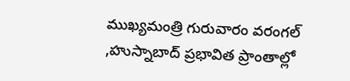ముఖ్యమంత్రి గురువారం వరంగల్ ,హుస్నాబాద్ ప్రభావిత ప్రాంతాల్లో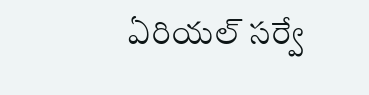ఏరియల్ సర్వే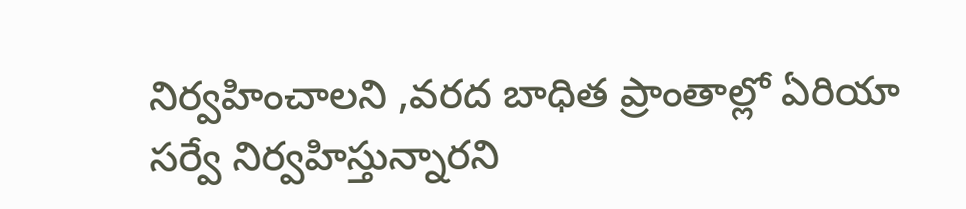నిర్వహించాలని ,వరద బాధిత ప్రాంతాల్లో ఏరియా సర్వే నిర్వహిస్తున్నారని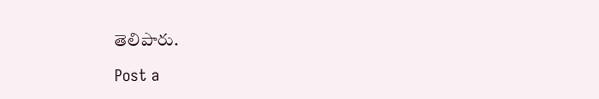తెలిపారు.

Post a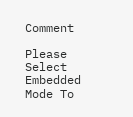Comment

Please Select Embedded Mode To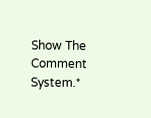Show The Comment System.*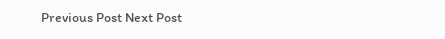Previous Post Next Post